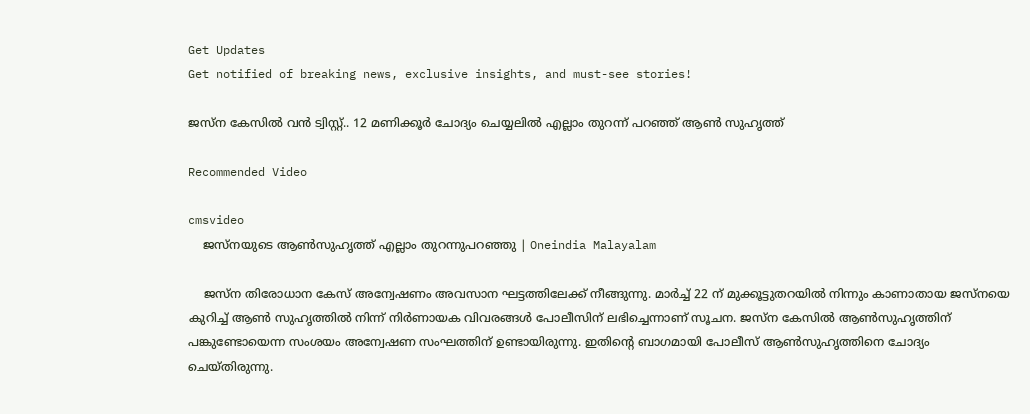Get Updates
Get notified of breaking news, exclusive insights, and must-see stories!

ജസ്ന കേസില്‍ വന്‍ ട്വിസ്റ്റ്.. 12 മണിക്കൂര്‍ ചോദ്യം ചെയ്യലില്‍ എല്ലാം തുറന്ന് പറഞ്ഞ് ആണ്‍ സുഹൃത്ത്

Recommended Video

cmsvideo
    ജസ്നയുടെ ആൺസുഹൃത്ത് എല്ലാം തുറന്നുപറഞ്ഞു | Oneindia Malayalam

    ജസ്ന തിരോധാന കേസ് അന്വേഷണം അവസാന ഘട്ടത്തിലേക്ക് നീങ്ങുന്നു. മാര്‍ച്ച് 22 ന് മുക്കൂട്ടുതറയില്‍ നിന്നും കാണാതായ ജസ്നയെ കുറിച്ച് ആണ്‍ സുഹൃത്തില്‍ നിന്ന് നിര്‍ണായക വിവരങ്ങള്‍ പോലീസിന് ലഭിച്ചെന്നാണ് സൂചന. ജസ്ന കേസില്‍ ആണ്‍സുഹൃത്തിന് പങ്കുണ്ടോയെന്ന സംശയം അന്വേഷണ സംഘത്തിന് ഉണ്ടായിരുന്നു. ഇതിന്‍റെ ബാഗമായി പോലീസ് ആണ്‍സുഹൃത്തിനെ ചോദ്യം ചെയ്തിരുന്നു.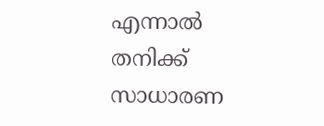എന്നാല്‍ തനിക്ക് സാധാരണ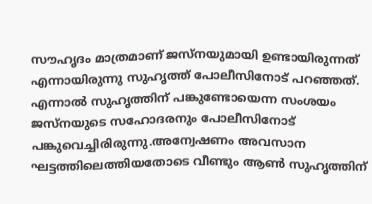സൗഹൃദം മാത്രമാണ് ജസ്നയുമായി ഉണ്ടായിരുന്നത് എന്നായിരുന്നു സുഹൃത്ത് പോലീസിനോട് പറഞ്ഞത്. എന്നാല്‍ സുഹൃത്തിന് പങ്കുണ്ടോയെന്ന സംശയം ജസ്നയുടെ സഹോദരനും പോലീസിനോട് പങ്കുവെച്ചിരിരുന്നു.അന്വേഷണം അവസാന ഘട്ടത്തിലെത്തിയതോടെ വീണ്ടും ആണ്‍ സുഹൃത്തിന്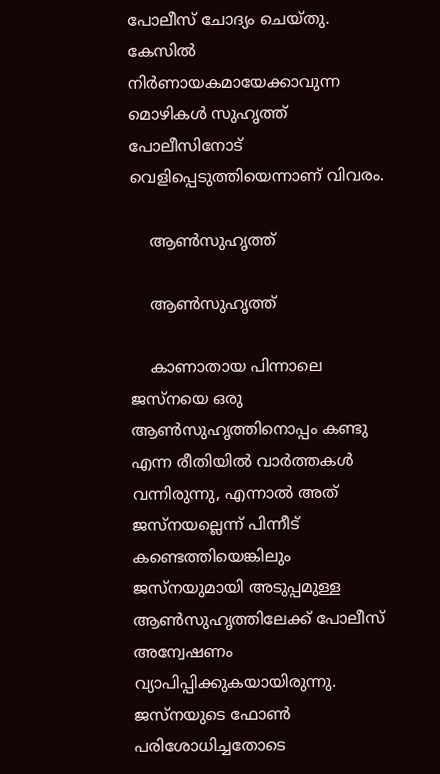പോലീസ് ചോദ്യം ചെയ്തു. കേസില്‍ നിര്‍ണായകമായേക്കാവുന്ന മൊഴികള്‍ സുഹൃത്ത് പോലീസിനോട് വെളിപ്പെടുത്തിയെന്നാണ് വിവരം.

    ആണ്‍സുഹൃത്ത്

    ആണ്‍സുഹൃത്ത്

    കാണാതായ പിന്നാലെ ജസ്നയെ ഒരു ആണ്‍സുഹൃത്തിനൊപ്പം കണ്ടു എന്ന രീതിയില്‍ വാര്‍ത്തകള്‍ വന്നിരുന്നു, എന്നാല്‍ അത് ജസ്നയല്ലെന്ന് പിന്നീട് കണ്ടെത്തിയെങ്കിലും ജസ്നയുമായി അടുപ്പമുള്ള ആണ്‍സുഹൃത്തിലേക്ക് പോലീസ് അന്വേഷണം വ്യാപിപ്പിക്കുകയായിരുന്നു. ജസ്നയുടെ ഫോണ്‍ പരിശോധിച്ചതോടെ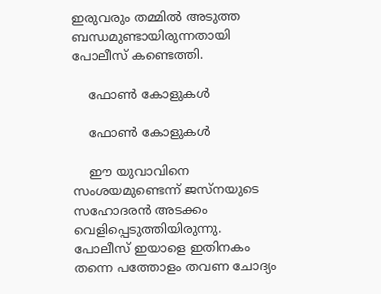ഇരുവരും തമ്മില്‍ അടുത്ത ബന്ധമുണ്ടായിരുന്നതായി പോലീസ് കണ്ടെത്തി.

    ഫോണ്‍ കോളുകള്‍

    ഫോണ്‍ കോളുകള്‍

    ഈ യുവാവിനെ സംശയമുണ്ടെന്ന് ജസ്‌നയുടെ സഹോദരന്‍ അടക്കം വെളിപ്പെടുത്തിയിരുന്നു. പോലീസ് ഇയാളെ ഇതിനകം തന്നെ പത്തോളം തവണ ചോദ്യം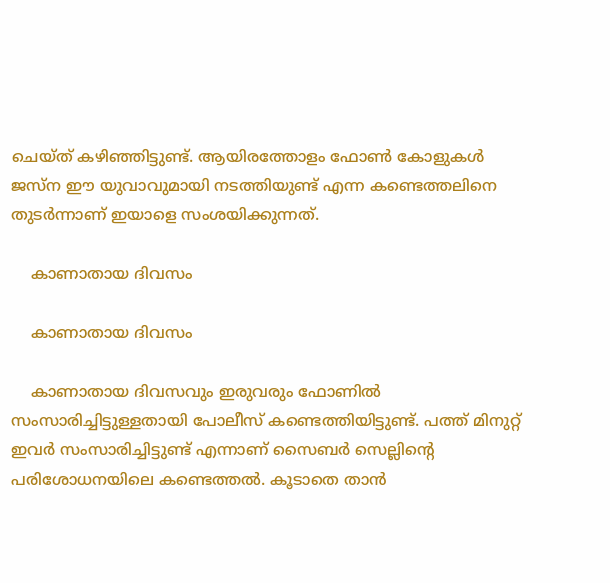ചെയ്ത് കഴിഞ്ഞിട്ടുണ്ട്. ആയിരത്തോളം ഫോണ്‍ കോളുകള്‍ ജസ്‌ന ഈ യുവാവുമായി നടത്തിയുണ്ട് എന്ന കണ്ടെത്തലിനെ തുടര്‍ന്നാണ് ഇയാളെ സംശയിക്കുന്നത്.

    കാണാതായ ദിവസം

    കാണാതായ ദിവസം

    കാണാതായ ദിവസവും ഇരുവരും ഫോണില്‍ സംസാരിച്ചിട്ടുള്ളതായി പോലീസ് കണ്ടെത്തിയിട്ടുണ്ട്. പത്ത് മിനുറ്റ് ഇവര്‍ സംസാരിച്ചിട്ടുണ്ട് എന്നാണ് സൈബര്‍ സെല്ലിന്റെ പരിശോധനയിലെ കണ്ടെത്തല്‍. കൂടാതെ താന്‍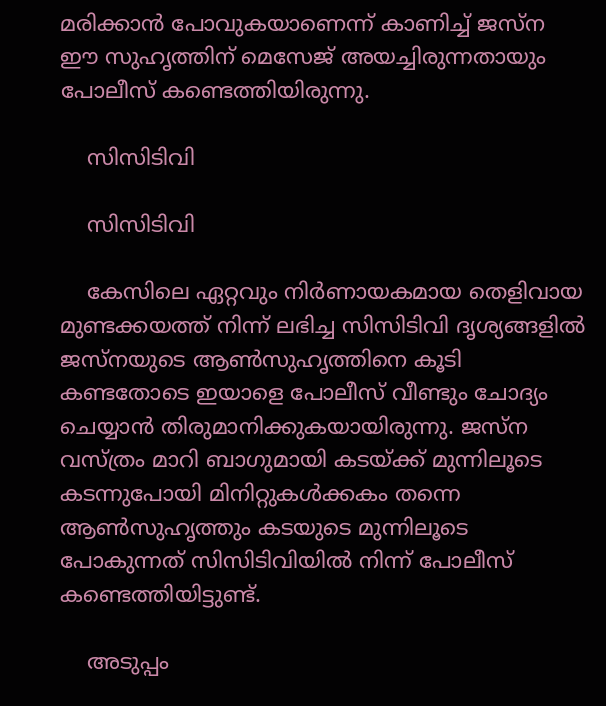മരിക്കാന്‍ പോവുകയാണെന്ന് കാണിച്ച് ജസ്ന ഈ സുഹൃത്തിന് മെസേജ് അയച്ചിരുന്നതായും പോലീസ് കണ്ടെത്തിയിരുന്നു.

    സിസിടിവി

    സിസിടിവി

    കേസിലെ ഏറ്റവും നിര്‍ണായകമായ തെളിവായ മുണ്ടക്കയത്ത് നിന്ന് ലഭിച്ച സിസിടിവി ദൃശ്യങ്ങളില്‍ ജസ്നയുടെ ആണ്‍സുഹൃത്തിനെ കൂടി കണ്ടതോടെ ഇയാളെ പോലീസ് വീണ്ടും ചോദ്യം ചെയ്യാന്‍ തിരുമാനിക്കുകയായിരുന്നു. ജസ്ന വസ്ത്രം മാറി ബാഗുമായി കടയ്ക്ക് മുന്നിലൂടെ കടന്നുപോയി മിനിറ്റുകള്‍ക്കകം തന്നെ ആണ്‍സുഹൃത്തും കടയുടെ മുന്നിലൂടെ പോകുന്നത് സിസിടിവിയില്‍ നിന്ന് പോലീസ് കണ്ടെത്തിയിട്ടുണ്ട്.

    അടുപ്പം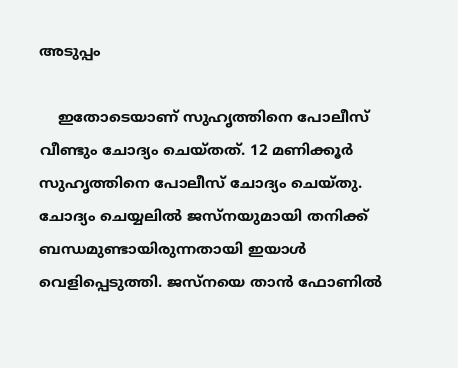അടുപ്പം

    ഇതോടെയാണ് സുഹൃത്തിനെ പോലീസ് വീണ്ടും ചോദ്യം ചെയ്തത്. 12 മണിക്കൂര്‍ സുഹൃത്തിനെ പോലീസ് ചോദ്യം ചെയ്തു. ചോദ്യം ചെയ്യലില്‍ ജസ്നയുമായി തനിക്ക് ബന്ധമുണ്ടായിരുന്നതായി ഇയാള്‍ വെളിപ്പെടുത്തി. ജസ്നയെ താന്‍ ഫോണില്‍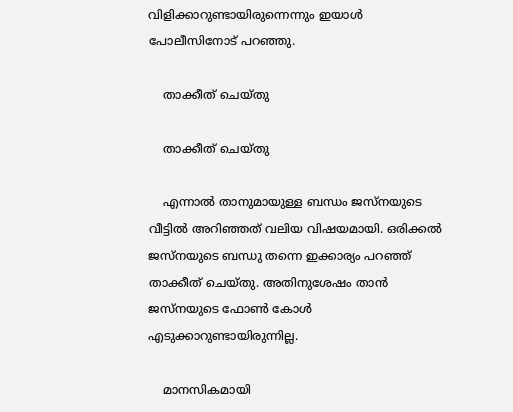വിളിക്കാറുണ്ടായിരുന്നെന്നും ഇയാള്‍ പോലീസിനോട് പറഞ്ഞു.

    താക്കീത് ചെയ്തു

    താക്കീത് ചെയ്തു

    എന്നാല്‍ താനുമായുള്ള ബന്ധം ജസ്നയുടെ വീട്ടില്‍ അറിഞ്ഞത് വലിയ വിഷയമായി. ഒരിക്കല്‍ ജസ്നയുടെ ബന്ധു തന്നെ ഇക്കാര്യം പറഞ്ഞ് താക്കീത് ചെയ്തു. അതിനുശേഷം താന്‍ ജസ്നയുടെ ഫോണ്‍ കോള്‍ എടുക്കാറുണ്ടായിരുന്നില്ല.

    മാനസികമായി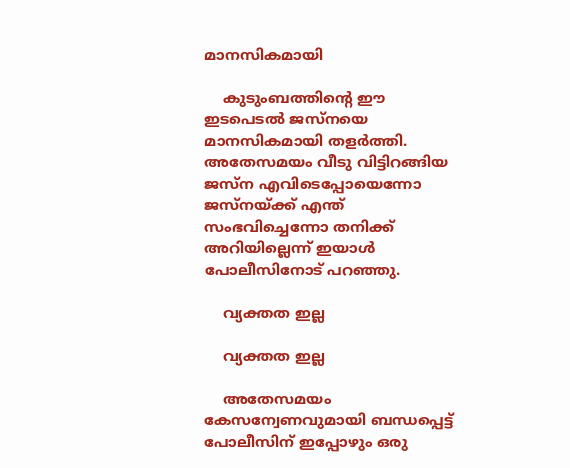മാനസികമായി

    കുടുംബത്തിന്‍റെ ഈ ഇടപെടല്‍ ജസ്നയെ മാനസികമായി തളര്‍ത്തി. അതേസമയം വീടു വിട്ടിറങ്ങിയ ജസ്ന എവിടെപ്പോയെന്നോ ജസ്നയ്ക്ക് എന്ത് സംഭവിച്ചെന്നോ തനിക്ക് അറിയില്ലെന്ന് ഇയാള്‍ പോലീസിനോട് പറഞ്ഞു.

    വ്യക്തത ഇല്ല

    വ്യക്തത ഇല്ല

    അതേസമയം കേസന്വേണവുമായി ബന്ധപ്പെട്ട് പോലീസിന് ഇപ്പോഴും ഒരു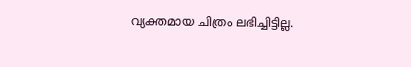വ്യക്തമായ ചിത്രം ലഭിച്ചിട്ടില്ല.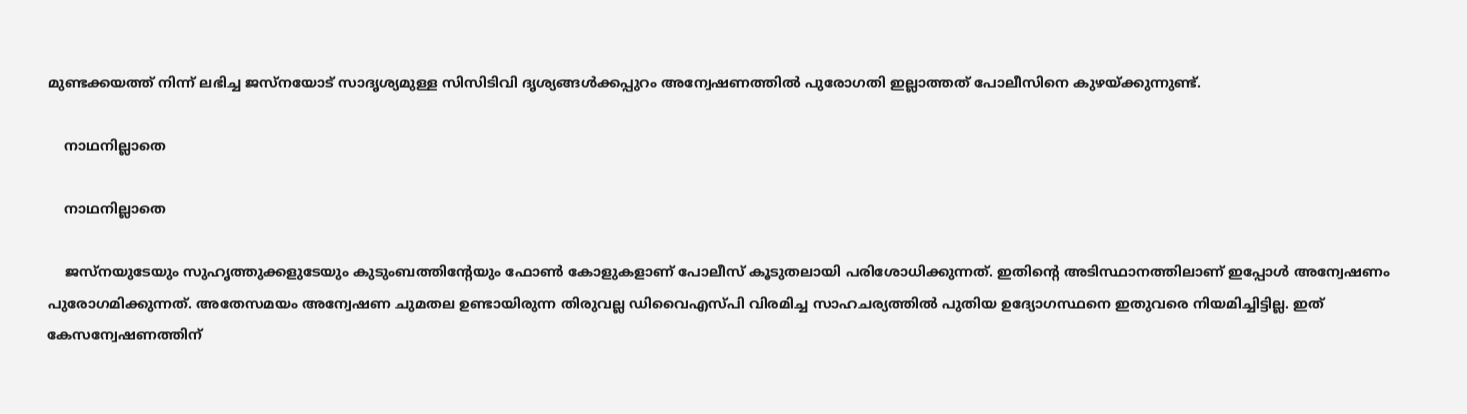മുണ്ടക്കയത്ത് നിന്ന് ലഭിച്ച ജസ്നയോട് സാദൃശ്യമുള്ള സിസിടിവി ദൃശ്യങ്ങള്‍ക്കപ്പുറം അന്വേഷണത്തില്‍ പുരോഗതി ഇല്ലാത്തത് പോലീസിനെ കുഴയ്ക്കുന്നുണ്ട്.

    നാഥനില്ലാതെ

    നാഥനില്ലാതെ

    ജസ്നയുടേയും സുഹൃത്തുക്കളുടേയും കുടുംബത്തിന്‍റേയും ഫോണ്‍ കോളുകളാണ് പോലീസ് കൂടുതലായി പരിശോധിക്കുന്നത്. ഇതിന്‍റെ അടിസ്ഥാനത്തിലാണ് ഇപ്പോള്‍ അന്വേഷണം പുരോഗമിക്കുന്നത്. അതേസമയം അന്വേഷണ ചുമതല ഉണ്ടായിരുന്ന തിരുവല്ല ഡിവൈഎസ്പി വിരമിച്ച സാഹചര്യത്തില്‍ പുതിയ ഉദ്യോഗസ്ഥനെ ഇതുവരെ നിയമിച്ചിട്ടില്ല. ഇത് കേസന്വേഷണത്തിന്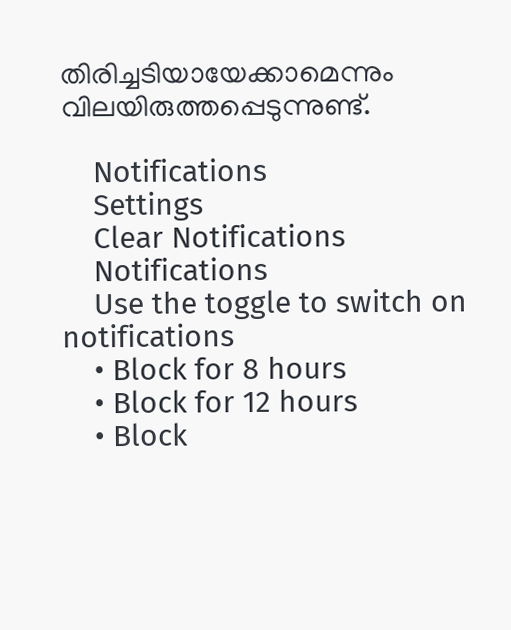തിരിച്ചടിയായേക്കാമെന്നും വിലയിരുത്തപ്പെടുന്നുണ്ട്.

    Notifications
    Settings
    Clear Notifications
    Notifications
    Use the toggle to switch on notifications
    • Block for 8 hours
    • Block for 12 hours
    • Block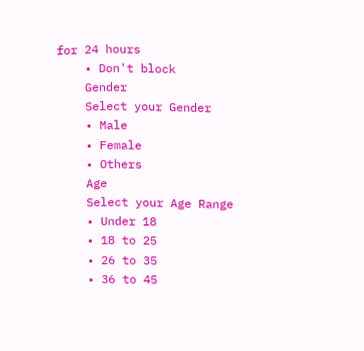for 24 hours
    • Don't block
    Gender
    Select your Gender
    • Male
    • Female
    • Others
    Age
    Select your Age Range
    • Under 18
    • 18 to 25
    • 26 to 35
    • 36 to 45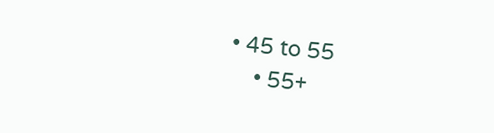• 45 to 55
    • 55+